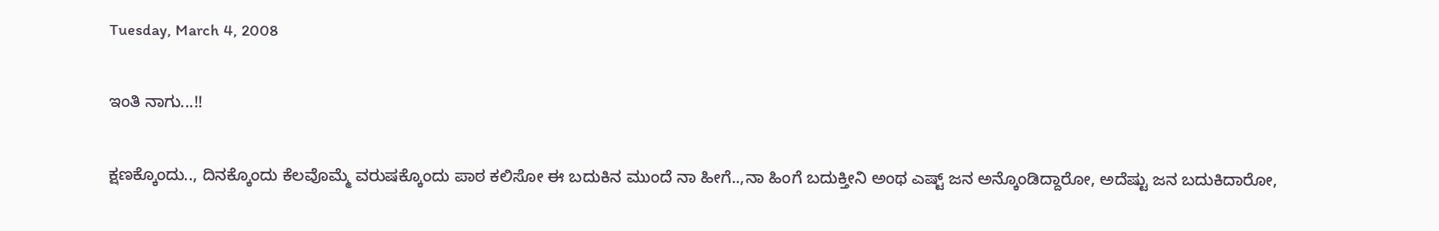Tuesday, March 4, 2008

ಇಂತಿ ನಾಗು...!!

ಕ್ಷಣಕ್ಕೊಂದು.., ದಿನಕ್ಕೊಂದು ಕೆಲವೊಮ್ಮೆ ವರುಷಕ್ಕೊಂದು ಪಾಠ ಕಲಿಸೋ ಈ ಬದುಕಿನ ಮುಂದೆ ನಾ ಹೀಗೆ..,ನಾ ಹಿಂಗೆ ಬದುಕ್ತೀನಿ ಅಂಥ ಎಷ್ಟ್ ಜನ ಅನ್ಕೊಂಡಿದ್ದಾರೋ, ಅದೆಷ್ಟು ಜನ ಬದುಕಿದಾರೋ,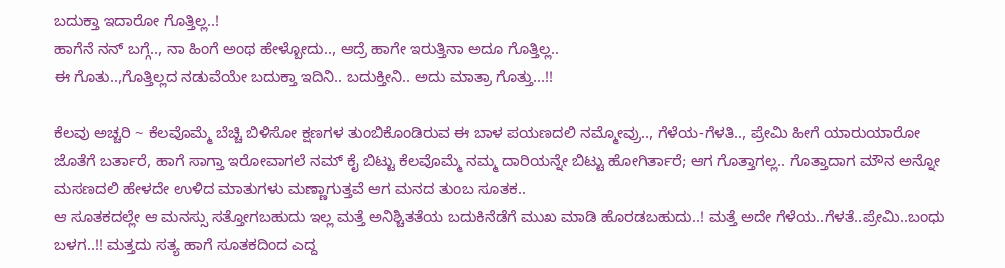ಬದುಕ್ತಾ ಇದಾರೋ ಗೊತ್ತಿಲ್ಲ..!
ಹಾಗೆನೆ ನನ್ ಬಗ್ಗೆ.., ನಾ ಹಿಂಗೆ ಅಂಥ ಹೇಳ್ಬೋದು.., ಆದ್ರೆ ಹಾಗೇ ಇರುತ್ತಿನಾ ಅದೂ ಗೊತ್ತಿಲ್ಲ..
ಈ ಗೊತು..,ಗೊತ್ತಿಲ್ಲದ ನಡುವೆಯೇ ಬದುಕ್ತಾ ಇದಿನಿ.. ಬದುಕ್ತೀನಿ.. ಅದು ಮಾತ್ರಾ ಗೊತ್ತು...!!

ಕೆಲವು ಅಚ್ಚರಿ ~ ಕೆಲವೊಮ್ಮೆ ಬೆಚ್ಚಿ ಬಿಳಿಸೋ ಕ್ಷಣಗಳ ತುಂಬಿಕೊಂಡಿರುವ ಈ ಬಾಳ ಪಯಣದಲಿ ನಮ್ಮೋವ್ರು.., ಗೆಳೆಯ-ಗೆಳತಿ.., ಪ್ರೇಮಿ ಹೀಗೆ ಯಾರುಯಾರೋ ಜೊತೆಗೆ ಬರ್ತಾರೆ, ಹಾಗೆ ಸಾಗ್ತಾ ಇರೋವಾಗಲೆ ನಮ್ ಕೈ ಬಿಟ್ಟು ಕೆಲವೊಮ್ಮೆ ನಮ್ಮ ದಾರಿಯನ್ನೇ ಬಿಟ್ಟು ಹೋಗಿರ್ತಾರೆ; ಆಗ ಗೊತ್ತಾಗಲ್ಲ.. ಗೊತ್ತಾದಾಗ ಮೌನ ಅನ್ನೋ ಮಸಣದಲಿ ಹೇಳದೇ ಉಳಿದ ಮಾತುಗಳು ಮಣ್ಣಾಗುತ್ತವೆ ಆಗ ಮನದ ತುಂಬ ಸೂತಕ..
ಆ ಸೂತಕದಲ್ಲೇ ಆ ಮನಸ್ಸು ಸತ್ತೋಗಬಹುದು ಇಲ್ಲ ಮತ್ತೆ ಅನಿಶ್ಚಿತತೆಯ ಬದುಕಿನೆಡೆಗೆ ಮುಖ ಮಾಡಿ ಹೊರಡಬಹುದು..! ಮತ್ತೆ ಅದೇ ಗೆಳೆಯ..ಗೆಳತೆ..ಪ್ರೇಮಿ..ಬಂಧು ಬಳಗ..!! ಮತ್ತದು ಸತ್ಯ ಹಾಗೆ ಸೂತಕದಿಂದ ಎದ್ದ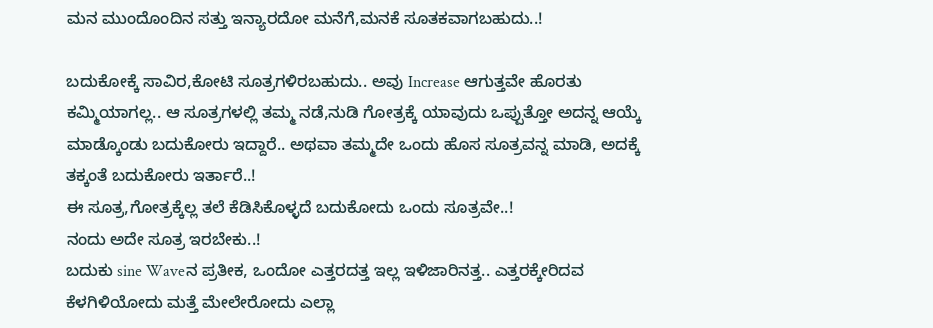ಮನ ಮುಂದೊಂದಿನ ಸತ್ತು ಇನ್ಯಾರದೋ ಮನೆಗೆ,ಮನಕೆ ಸೂತಕವಾಗಬಹುದು..!

ಬದುಕೋಕ್ಕೆ ಸಾವಿರ,ಕೋಟಿ ಸೂತ್ರಗಳಿರಬಹುದು.. ಅವು Increase ಆಗುತ್ತವೇ ಹೊರತು ಕಮ್ಮಿಯಾಗಲ್ಲ.. ಆ ಸೂತ್ರಗಳಲ್ಲಿ ತಮ್ಮ ನಡೆ,ನುಡಿ ಗೋತ್ರಕ್ಕೆ ಯಾವುದು ಒಪ್ಪುತ್ತೋ ಅದನ್ನ ಆಯ್ಕೆ ಮಾಡ್ಕೊಂಡು ಬದುಕೋರು ಇದ್ದಾರೆ.. ಅಥವಾ ತಮ್ಮದೇ ಒಂದು ಹೊಸ ಸೂತ್ರವನ್ನ ಮಾಡಿ, ಅದಕ್ಕೆ ತಕ್ಕಂತೆ ಬದುಕೋರು ಇರ್ತಾರೆ..!
ಈ ಸೂತ್ರ,ಗೋತ್ರಕ್ಕೆಲ್ಲ ತಲೆ ಕೆಡಿಸಿಕೊಳ್ಳದೆ ಬದುಕೋದು ಒಂದು ಸೂತ್ರವೇ..!
ನಂದು ಅದೇ ಸೂತ್ರ ಇರಬೇಕು..!
ಬದುಕು sine Waveನ ಪ್ರತೀಕ, ಒಂದೋ ಎತ್ತರದತ್ತ ಇಲ್ಲ ಇಳಿಜಾರಿನತ್ತ.. ಎತ್ತರಕ್ಕೇರಿದವ ಕೆಳಗಿಳಿಯೋದು ಮತ್ತೆ ಮೇಲೇರೋದು ಎಲ್ಲಾ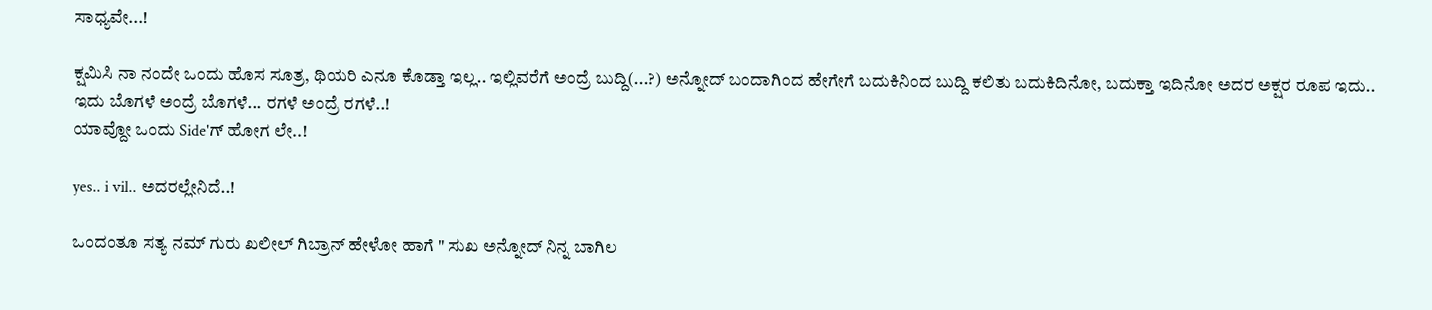ಸಾಧ್ಯವೇ...!

ಕ್ಷಮಿಸಿ ನಾ ನಂದೇ ಒಂದು ಹೊಸ ಸೂತ್ರ, ಥಿಯರಿ ಎನೂ ಕೊಡ್ತಾ ಇಲ್ಲ.. ಇಲ್ಲಿವರೆಗೆ ಅಂದ್ರೆ ಬುದ್ದಿ(...?) ಅನ್ನೋದ್ ಬಂದಾಗಿಂದ ಹೇಗೇಗೆ ಬದುಕಿನಿಂದ ಬುದ್ದಿ ಕಲಿತು ಬದುಕಿದಿನೋ, ಬದುಕ್ತಾ ಇದಿನೋ ಅದರ ಅಕ್ಷರ ರೂಪ ಇದು..
ಇದು ಬೊಗಳೆ ಅಂದ್ರೆ ಬೊಗಳೆ... ರಗಳೆ ಅಂದ್ರೆ ರಗಳೆ..!
ಯಾವ್ದೋ ಒಂದು Side'ಗ್ ಹೋಗ ಲೇ..!

yes.. i vil.. ಅದರಲ್ಲೇನಿದೆ..!

ಒಂದಂತೂ ಸತ್ಯ ನಮ್ ಗುರು ಖಲೀಲ್ ಗಿಬ್ರಾನ್ ಹೇಳೋ ಹಾಗೆ " ಸುಖ ಅನ್ನೋದ್ ನಿನ್ನ ಬಾಗಿಲ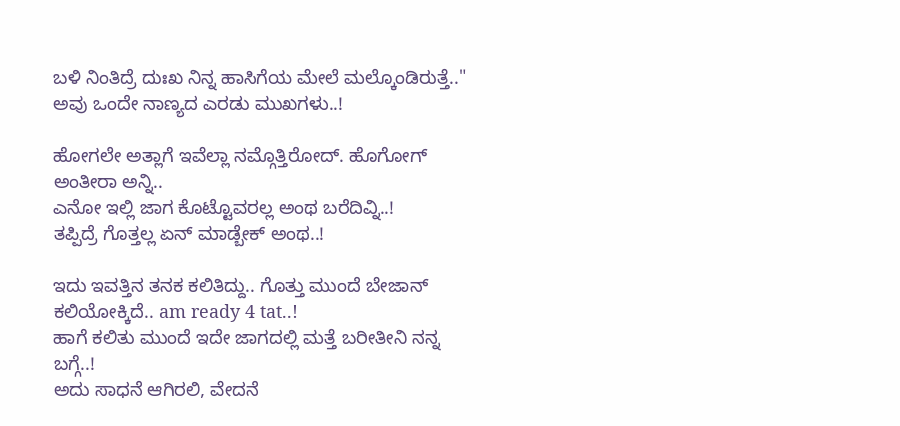ಬಳಿ ನಿಂತಿದ್ರೆ ದುಃಖ ನಿನ್ನ ಹಾಸಿಗೆಯ ಮೇಲೆ ಮಲ್ಕೊಂಡಿರುತ್ತೆ.."
ಅವು ಒಂದೇ ನಾಣ್ಯದ ಎರಡು ಮುಖಗಳು..!

ಹೋಗಲೇ ಅತ್ಲಾಗೆ ಇವೆಲ್ಲಾ ನಮ್ಗೊತ್ತಿರೋದ್. ಹೊಗೋಗ್ ಅಂತೀರಾ ಅನ್ನಿ..
ಎನೋ ಇಲ್ಲಿ ಜಾಗ ಕೊಟ್ಟೊವರಲ್ಲ ಅಂಥ ಬರೆದಿವ್ನಿ..!
ತಪ್ಪಿದ್ರೆ ಗೊತ್ತಲ್ಲ ಏನ್ ಮಾಡ್ಬೇಕ್ ಅಂಥ..!

ಇದು ಇವತ್ತಿನ ತನಕ ಕಲಿತಿದ್ದು.. ಗೊತ್ತು ಮುಂದೆ ಬೇಜಾನ್ ಕಲಿಯೋಕ್ಕಿದೆ.. am ready 4 tat..!
ಹಾಗೆ ಕಲಿತು ಮುಂದೆ ಇದೇ ಜಾಗದಲ್ಲಿ ಮತ್ತೆ ಬರೀತೀನಿ ನನ್ನ ಬಗ್ಗೆ..!
ಅದು ಸಾಧನೆ ಆಗಿರಲಿ, ವೇದನೆ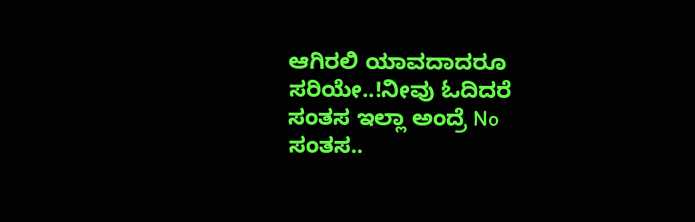ಆಗಿರಲಿ ಯಾವದಾದರೂ ಸರಿಯೇ..!ನೀವು ಓದಿದರೆ ಸಂತಸ ಇಲ್ಲಾ ಅಂದ್ರೆ No ಸಂತಸ..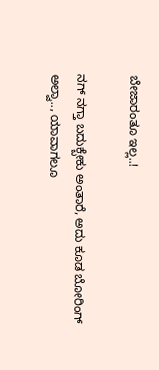ಬೇಜಾರಂತೂ ಇಲ್ಲ..!

ನಗ್ ನಗ್ತಾ ಬದುಕ್ಬೇಕು ಅಂತಾರೆ, ಅದು ಕೂಡ ಬೋರಿಂಗ್ ಅಲ್ವಾ.., ಯಾವಾಗಲೂ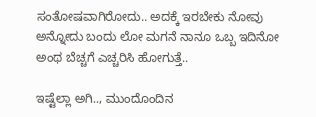ಸಂತೋಷವಾಗಿರೋದು.. ಅದಕ್ಕೆ ಇರಬೇಕು ನೋವು ಅನ್ನೋದು ಬಂದು ಲೋ ಮಗನೆ ನಾನೂ ಒಬ್ಬ ಇದಿನೋ ಅಂಥ ಬೆಚ್ಚಗೆ ಎಚ್ಚರಿಸಿ ಹೋಗುತ್ತೆ..

ಇಷ್ಟೆಲ್ಲಾ ಅಗಿ.., ಮುಂದೊಂದಿನ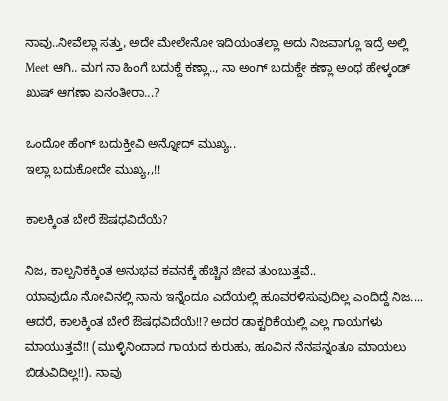ನಾವು..ನೀವೆಲ್ಲಾ ಸತ್ತು, ಅದೇ ಮೇಲೇನೋ ಇದಿಯಂತಲ್ಲಾ ಅದು ನಿಜವಾಗ್ಲೂ ಇದ್ರೆ ಅಲ್ಲಿ Meet ಆಗಿ.. ಮಗ ನಾ ಹಿಂಗೆ ಬದುಕ್ದೆ ಕಣ್ಲಾ.., ನಾ ಅಂಗ್ ಬದುಕ್ದೇ ಕಣ್ಲಾ ಅಂಥ ಹೇಳ್ಕಂಡ್ ಖುಷ್ ಆಗಣಾ ಏನಂತೀರಾ...?

ಒಂದೋ ಹೆಂಗ್ ಬದುಕ್ತೀವಿ ಅನ್ನೋದ್ ಮುಖ್ಯ..
ಇಲ್ಲಾ ಬದುಕೋದೇ ಮುಖ್ಯ,,!!

ಕಾಲಕ್ಕಿಂತ ಬೇರೆ ಔಷಧವಿದೆಯೆ?

ನಿಜ, ಕಾಲ್ಪನಿಕಕ್ಕಿಂತ ಅನುಭವ ಕವನಕ್ಕೆ ಹೆಚ್ಚಿನ ಜೀವ ತುಂಬುತ್ತವೆ..
ಯಾವುದೊ ನೋವಿನಲ್ಲಿ ನಾನು ಇನ್ನೆಂದೂ ಎದೆಯಲ್ಲಿ ಹೂವರಳಿಸುವುದಿಲ್ಲ ಎಂದಿದ್ದೆ ನಿಜ.... ಆದರೆ, ಕಾಲಕ್ಕಿಂತ ಬೇರೆ ಔಷಧವಿದೆಯೆ!!? ಅದರ ಡಾಕ್ಟರಿಕೆಯಲ್ಲಿ ಎಲ್ಲ ಗಾಯಗಳು ಮಾಯುತ್ತವೆ!! (ಮುಳ್ಳಿನಿಂದಾದ ಗಾಯದ ಕುರುಹು, ಹೂವಿನ ನೆನಪನ್ನಂತೂ ಮಾಯಲು ಬಿಡುವಿದಿಲ್ಲ!!). ನಾವು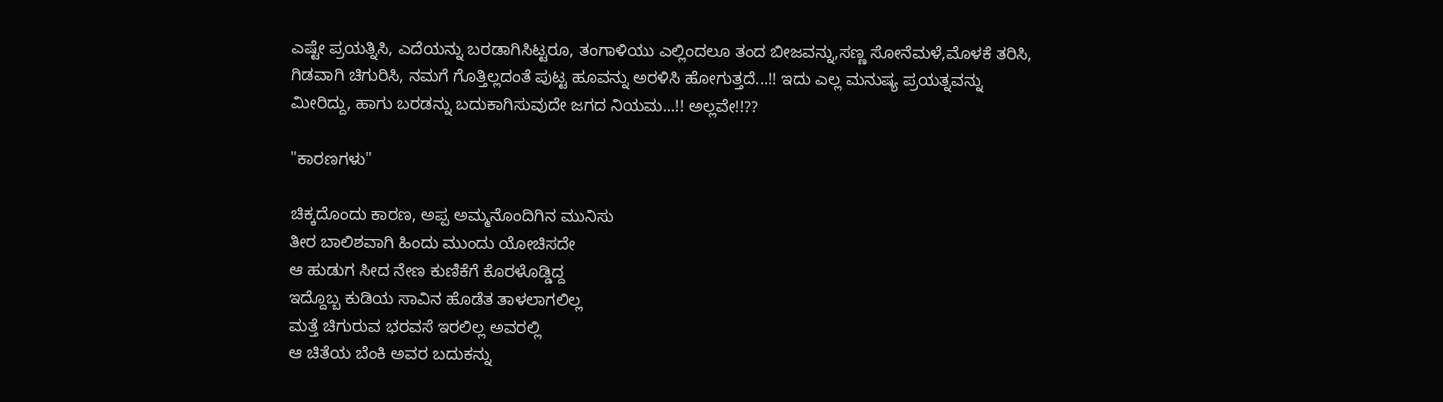ಎಷ್ಟೇ ಪ್ರಯತ್ನಿಸಿ, ಎದೆಯನ್ನು ಬರಡಾಗಿಸಿಟ್ಟರೂ, ತಂಗಾಳಿಯು ಎಲ್ಲಿಂದಲೂ ತಂದ ಬೀಜವನ್ನು,ಸಣ್ಣ ಸೋನೆಮಳೆ,ಮೊಳಕೆ ತರಿಸಿ, ಗಿಡವಾಗಿ ಚಿಗುರಿಸಿ, ನಮಗೆ ಗೊತ್ತಿಲ್ಲದಂತೆ ಪುಟ್ಟ ಹೂವನ್ನು ಅರಳಿಸಿ ಹೋಗುತ್ತದೆ...!! ಇದು ಎಲ್ಲ ಮನುಷ್ಯ ಪ್ರಯತ್ನವನ್ನು ಮೀರಿದ್ದು, ಹಾಗು ಬರಡನ್ನು ಬದುಕಾಗಿಸುವುದೇ ಜಗದ ನಿಯಮ...!! ಅಲ್ಲವೇ!!??

"ಕಾರಣಗಳು"

ಚಿಕ್ಕದೊಂದು ಕಾರಣ, ಅಪ್ಪ ಅಮ್ಮನೊಂದಿಗಿನ ಮುನಿಸು
ತೀರ ಬಾಲಿಶವಾಗಿ ಹಿಂದು ಮುಂದು ಯೋಚಿಸದೇ
ಆ ಹುಡುಗ ಸೀದ ನೇಣ ಕುಣಿಕೆಗೆ ಕೊರಳೊಡ್ಡಿದ್ದ
ಇದ್ದೊಬ್ಬ ಕುಡಿಯ ಸಾವಿನ ಹೊಡೆತ ತಾಳಲಾಗಲಿಲ್ಲ
ಮತ್ತೆ ಚಿಗುರುವ ಭರವಸೆ ಇರಲಿಲ್ಲ ಅವರಲ್ಲಿ
ಆ ಚಿತೆಯ ಬೆಂಕಿ ಅವರ ಬದುಕನ್ನು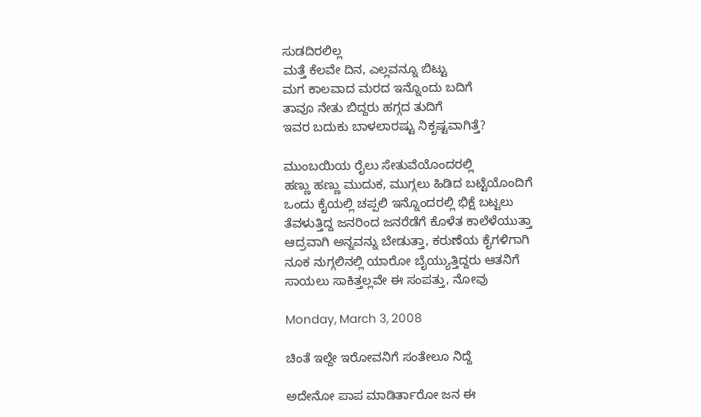ಸುಡದಿರಲಿಲ್ಲ
ಮತ್ತೆ ಕೆಲವೇ ದಿನ, ಎಲ್ಲವನ್ನೂ ಬಿಟ್ಟು
ಮಗ ಕಾಲವಾದ ಮರದ ಇನ್ನೊಂದು ಬದಿಗೆ
ತಾವೂ ನೇತು ಬಿದ್ದರು ಹಗ್ಗದ ತುದಿಗೆ
ಇವರ ಬದುಕು ಬಾಳಲಾರಷ್ಟು ನಿಕೃಷ್ಟವಾಗಿತ್ತೆ?

ಮುಂಬಯಿಯ ರೈಲು ಸೇತುವೆಯೊಂದರಲ್ಲಿ
ಹಣ್ಣು ಹಣ್ಣು ಮುದುಕ, ಮುಗ್ಗಲು ಹಿಡಿದ ಬಟ್ಟೆಯೊಂದಿಗೆ
ಒಂದು ಕೈಯಲ್ಲಿ ಚಪ್ಪಲಿ ಇನ್ನೊಂದರಲ್ಲಿ ಭಿಕ್ಷೆ ಬಟ್ಟಲು
ತೆವಳುತ್ತಿದ್ದ ಜನರಿಂದ ಜನರೆಡೆಗೆ ಕೊಳೆತ ಕಾಲೆಳೆಯುತ್ತಾ
ಆದ್ರವಾಗಿ ಅನ್ನವನ್ನು ಬೇಡುತ್ತಾ, ಕರುಣೆಯ ಕೈಗಳಿಗಾಗಿ
ನೂಕ ನುಗ್ಗಲಿನಲ್ಲಿ ಯಾರೋ ಬೈಯ್ಯುತ್ತಿದ್ದರು ಆತನಿಗೆ
ಸಾಯಲು ಸಾಕಿತ್ತಲ್ಲವೇ ಈ ಸಂಪತ್ತು, ನೋವು

Monday, March 3, 2008

ಚಿಂತೆ ಇಲ್ದೇ ಇರೋವನಿಗೆ ಸಂತೇಲೂ ನಿದ್ದೆ

ಅದೇನೋ ಪಾಪ ಮಾಡಿರ್ತಾರೋ ಜನ ಈ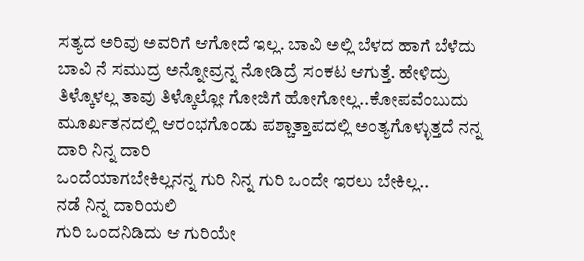ಸತ್ಯದ ಅರಿವು ಅವರಿಗೆ ಆಗೋದೆ ಇಲ್ಲ. ಬಾವಿ ಅಲ್ಲಿ ಬೆಳದ ಹಾಗೆ ಬೆಳೆದು ಬಾವಿ ನೆ ಸಮುದ್ರ ಅನ್ನೋವ್ರನ್ನ ನೋಡಿದ್ರೆ ಸಂಕಟ ಆಗುತ್ತೆ. ಹೇಳಿದ್ರು ತಿಳ್ಕೊಳಲ್ಲ ತಾವು ತಿಳ್ಕೊಲ್ಲೋ ಗೋಜಿಗೆ ಹೋಗೋಲ್ಲ..ಕೋಪವೆಂಬುದು ಮೂರ್ಖತನದಲ್ಲಿ ಆರಂಭಗೊಂಡು ಪಶ್ಚಾತ್ತಾಪದಲ್ಲಿ ಅಂತ್ಯಗೊಳ್ಳುತ್ತದೆ ನನ್ನ ದಾರಿ ನಿನ್ನ ದಾರಿ
ಒಂದೆಯಾಗಬೇಕಿಲ್ಲನನ್ನ ಗುರಿ ನಿನ್ನ ಗುರಿ ಒಂದೇ ಇರಲು ಬೇಕಿಲ್ಲ..
ನಡೆ ನಿನ್ನ ದಾರಿಯಲಿ
ಗುರಿ ಒಂದನಿಡಿದು ಆ ಗುರಿಯೇ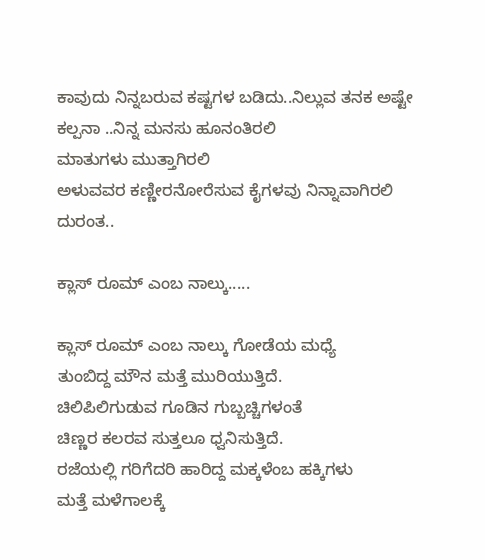ಕಾವುದು ನಿನ್ನಬರುವ ಕಷ್ಟಗಳ ಬಡಿದು..ನಿಲ್ಲುವ ತನಕ ಅಷ್ಟೇ ಕಲ್ಪನಾ ..ನಿನ್ನ ಮನಸು ಹೂನಂತಿರಲಿ
ಮಾತುಗಳು ಮುತ್ತಾಗಿರಲಿ
ಅಳುವವರ ಕಣ್ಣೀರನೋರೆಸುವ ಕೈಗಳವು ನಿನ್ನಾವಾಗಿರಲಿ ದುರಂತ..

ಕ್ಲಾಸ್ ರೂಮ್ ಎಂಬ ನಾಲ್ಕು.....

ಕ್ಲಾಸ್ ರೂಮ್ ಎಂಬ ನಾಲ್ಕು ಗೋಡೆಯ ಮಧ್ಯೆ
ತುಂಬಿದ್ದ ಮೌನ ಮತ್ತೆ ಮುರಿಯುತ್ತಿದೆ.
ಚಿಲಿಪಿಲಿಗುಡುವ ಗೂಡಿನ ಗುಬ್ಬಚ್ಚಿಗಳಂತೆ
ಚಿಣ್ಣರ ಕಲರವ ಸುತ್ತಲೂ ಧ್ವನಿಸುತ್ತಿದೆ.
ರಜೆಯಲ್ಲಿ ಗರಿಗೆದರಿ ಹಾರಿದ್ದ ಮಕ್ಕಳೆಂಬ ಹಕ್ಕಿಗಳು
ಮತ್ತೆ ಮಳೆಗಾಲಕ್ಕೆ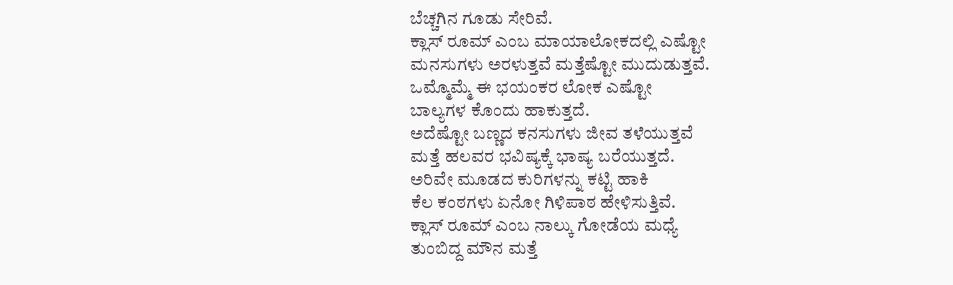ಬೆಚ್ಚಗಿನ ಗೂಡು ಸೇರಿವೆ.
ಕ್ಲಾಸ್ ರೂಮ್ ಎಂಬ ಮಾಯಾಲೋಕದಲ್ಲಿ ಎಷ್ಟೋ
ಮನಸುಗಳು ಅರಳುತ್ತವೆ ಮತ್ತೆಷ್ಟೋ ಮುದುಡುತ್ತವೆ.
ಒಮ್ಮೊಮ್ಮೆ ಈ ಭಯಂಕರ ಲೋಕ ಎಷ್ಟೋ
ಬಾಲ್ಯಗಳ ಕೊಂದು ಹಾಕುತ್ತದೆ.
ಅದೆಷ್ಟೋ ಬಣ್ಣದ ಕನಸುಗಳು ಜೀವ ತಳೆಯುತ್ತವೆ
ಮತ್ತೆ ಹಲವರ ಭವಿಷ್ಯಕ್ಕೆ ಭಾಷ್ಯ ಬರೆಯುತ್ತದೆ.
ಅರಿವೇ ಮೂಡದ ಕುರಿಗಳನ್ನು ಕಟ್ಟಿ ಹಾಕಿ
ಕೆಲ ಕಂಠಗಳು ಏನೋ ಗಿಳಿಪಾಠ ಹೇಳಿಸುತ್ತಿವೆ.
ಕ್ಲಾಸ್ ರೂಮ್ ಎಂಬ ನಾಲ್ಕು ಗೋಡೆಯ ಮಧ್ಯೆ
ತುಂಬಿದ್ದ ಮೌನ ಮತ್ತೆ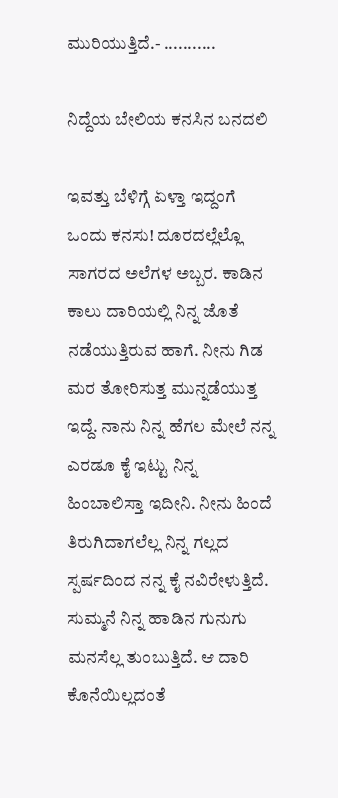ಮುರಿಯುತ್ತಿದೆ.- ...........

ನಿದ್ದೆಯ ಬೇಲಿಯ ಕನಸಿನ ಬನದಲಿ

ಇವತ್ತು ಬೆಳಿಗ್ಗೆ ಏಳ್ತಾ ಇದ್ದಂಗೆ ಒಂದು ಕನಸು! ದೂರದಲ್ಲೆಲ್ಲೊ ಸಾಗರದ ಅಲೆಗಳ ಅಬ್ಬರ. ಕಾಡಿನ ಕಾಲು ದಾರಿಯಲ್ಲಿ ನಿನ್ನ ಜೊತೆ ನಡೆಯುತ್ತಿರುವ ಹಾಗೆ. ನೀನು ಗಿಡ ಮರ ತೋರಿಸುತ್ತ ಮುನ್ನಡೆಯುತ್ತ ಇದ್ದೆ. ನಾನು ನಿನ್ನ ಹೆಗಲ ಮೇಲೆ ನನ್ನ ಎರಡೂ ಕೈ ಇಟ್ಟು ನಿನ್ನ ಹಿಂಬಾಲಿಸ್ತಾ ಇದೀನಿ. ನೀನು ಹಿಂದೆ ತಿರುಗಿದಾಗಲೆಲ್ಲ ನಿನ್ನ ಗಲ್ಲದ ಸ್ಪರ್ಷದಿಂದ ನನ್ನ ಕೈ ನವಿರೇಳುತ್ತಿದೆ. ಸುಮ್ಮನೆ ನಿನ್ನ ಹಾಡಿನ ಗುನುಗು ಮನಸೆಲ್ಲ ತುಂಬುತ್ತಿದೆ. ಆ ದಾರಿ ಕೊನೆಯಿಲ್ಲದಂತೆ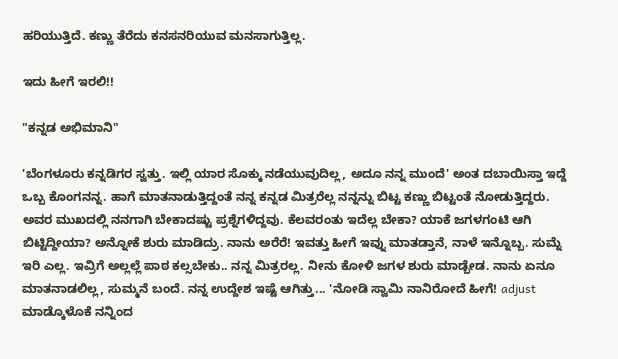ಹರಿಯುತ್ತಿದೆ. ಕಣ್ಣು ತೆರೆದು ಕನಸನರಿಯುವ ಮನಸಾಗುತ್ತಿಲ್ಲ.

ಇದು ಹೀಗೆ ಇರಲಿ!!

"ಕನ್ನಡ ಅಭಿಮಾನಿ"

'ಬೆಂಗಳೂರು ಕನ್ನಡಿಗರ ಸ್ವತ್ತು. ಇಲ್ಲಿ ಯಾರ ಸೊಕ್ಕು ನಡೆಯುವುದಿಲ್ಲ, ಅದೂ ನನ್ನ ಮುಂದೆ' ಅಂತ ದಬಾಯಿಸ್ತಾ ಇದ್ದೆ ಒಬ್ಬ ಕೊಂಗನನ್ನ. ಹಾಗೆ ಮಾತನಾಡುತ್ತಿದ್ದಂತೆ ನನ್ನ ಕನ್ನಡ ಮಿತ್ರರೆಲ್ಲ ನನ್ನನ್ನು ಬಿಟ್ಟ ಕಣ್ಣು ಬಿಟ್ಟಂತೆ ನೋಡುತ್ತಿದ್ದರು. ಅವರ ಮುಖದಲ್ಲಿ ನನಗಾಗಿ ಬೇಕಾದಷ್ಟು ಪ್ರಶ್ನೆಗಳಿದ್ದವು. ಕೆಲವರಂತು ಇದೆಲ್ಲ ಬೇಕಾ? ಯಾಕೆ ಜಗಳಗಂಟಿ ಆಗಿ ಬಿಟ್ಟಿದ್ದೀಯಾ? ಅನ್ನೋಕೆ ಶುರು ಮಾಡಿದ್ರು. ನಾನು ಅರೆರೆ! ಇವತ್ತು ಹೀಗೆ ಇವ್ನು ಮಾತಡ್ತಾನೆ, ನಾಳೆ ಇನ್ನೊಬ್ಬ. ಸುಮ್ನೆ ಇರಿ ಎಲ್ಲ. ಇವ್ರಿಗೆ ಅಲ್ಲಲ್ಲೆ ಪಾಠ ಕಲ್ಸಬೇಕು.. ನನ್ನ ಮಿತ್ರರಲ್ಲ. ನೀನು ಕೋಳಿ ಜಗಳ ಶುರು ಮಾಡ್ಬೇಡ. ನಾನು ಏನೂ ಮಾತನಾಡಲಿಲ್ಲ, ಸುಮ್ಮನೆ ಬಂದೆ. ನನ್ನ ಉದ್ದೇಶ ಇಷ್ಟೆ ಆಗಿತ್ತು... 'ನೋಡಿ ಸ್ವಾಮಿ ನಾನಿರೋದೆ ಹೀಗೆ! adjust ಮಾಡ್ಕೊಳೊಕೆ ನನ್ನಿಂದ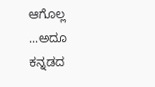ಆಗೊಲ್ಲ ...ಅದೂ ಕನ್ನಡದ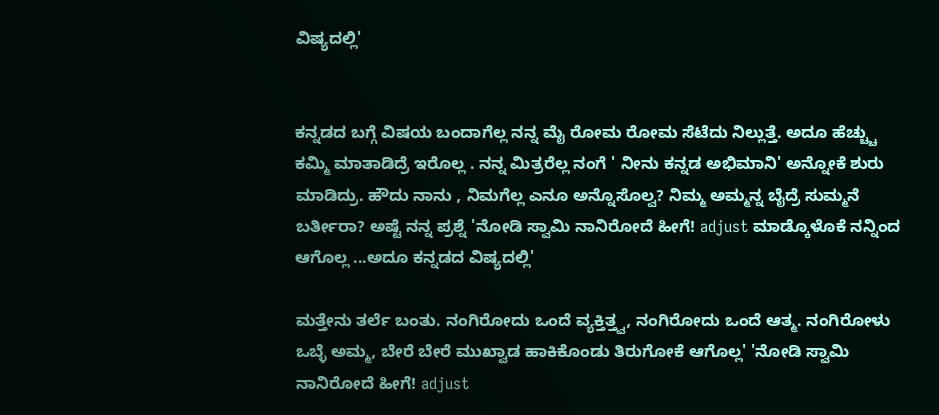ವಿಷ್ಯದಲ್ಲಿ'


ಕನ್ನಡದ ಬಗ್ಗೆ ವಿಷಯ ಬಂದಾಗೆಲ್ಲ ನನ್ನ ಮೈ ರೋಮ ರೋಮ ಸೆಟೆದು ನಿಲ್ಲುತ್ತೆ. ಅದೂ ಹೆಚ್ಚ್ಚು ಕಮ್ಮಿ ಮಾತಾಡಿದ್ರೆ ಇರೊಲ್ಲ . ನನ್ನ ಮಿತ್ರರೆಲ್ಲ ನಂಗೆ ' ನೀನು ಕನ್ನಡ ಅಭಿಮಾನಿ' ಅನ್ನೋಕೆ ಶುರು ಮಾಡಿದ್ರು. ಹೌದು ನಾನು , ನಿಮಗೆಲ್ಲ ಎನೂ ಅನ್ನೊಸೊಲ್ವ? ನಿಮ್ಮ ಅಮ್ಮನ್ನ ಬೈದ್ರೆ ಸುಮ್ಮನೆ ಬರ್ತೀರಾ? ಅಷ್ಟೆ ನನ್ನ ಪ್ರಶ್ನೆ 'ನೋಡಿ ಸ್ವಾಮಿ ನಾನಿರೋದೆ ಹೀಗೆ! adjust ಮಾಡ್ಕೊಳೊಕೆ ನನ್ನಿಂದ ಆಗೊಲ್ಲ ...ಅದೂ ಕನ್ನಡದ ವಿಷ್ಯದಲ್ಲಿ'

ಮತ್ತೇನು ತರ್ಲೆ ಬಂತು. ನಂಗಿರೋದು ಒಂದೆ ವ್ಯಕ್ತಿತ್ತ್ವ, ನಂಗಿರೋದು ಒಂದೆ ಆತ್ಮ. ನಂಗಿರೋಳು ಒಬ್ಳೆ ಅಮ್ಮ, ಬೇರೆ ಬೇರೆ ಮುಖ್ವಾಡ ಹಾಕಿಕೊಂಡು ತಿರುಗೋಕೆ ಆಗೊಲ್ಲ' 'ನೋಡಿ ಸ್ವಾಮಿ ನಾನಿರೋದೆ ಹೀಗೆ! adjust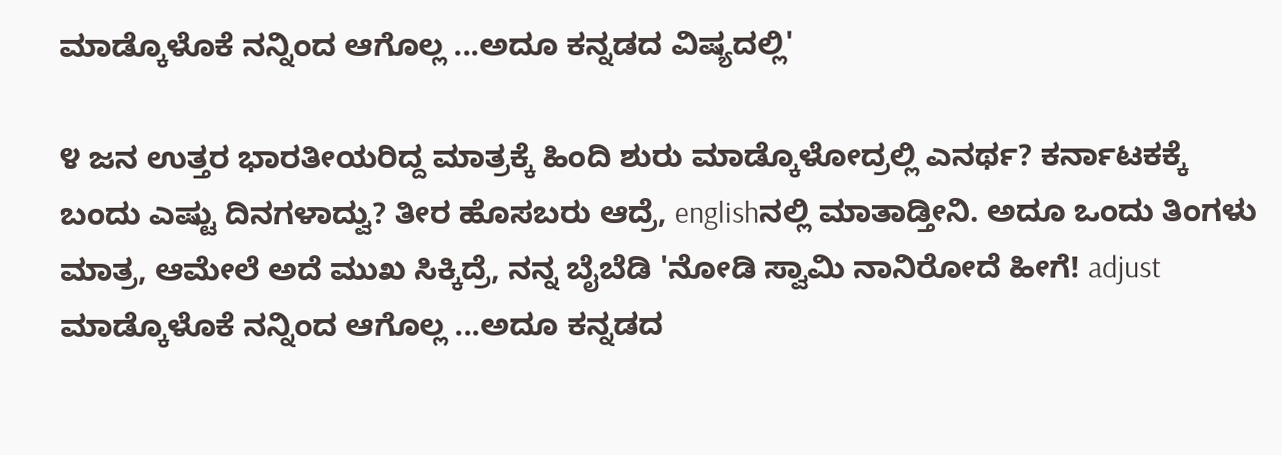ಮಾಡ್ಕೊಳೊಕೆ ನನ್ನಿಂದ ಆಗೊಲ್ಲ ...ಅದೂ ಕನ್ನಡದ ವಿಷ್ಯದಲ್ಲಿ'

೪ ಜನ ಉತ್ತರ ಭಾರತೀಯರಿದ್ದ ಮಾತ್ರಕ್ಕೆ ಹಿಂದಿ ಶುರು ಮಾಡ್ಕೊಳೋದ್ರಲ್ಲಿ ಎನರ್ಥ? ಕರ್ನಾಟಕಕ್ಕೆ ಬಂದು ಎಷ್ಟು ದಿನಗಳಾದ್ವು? ತೀರ ಹೊಸಬರು ಆದ್ರೆ, englishನಲ್ಲಿ ಮಾತಾಡ್ತೀನಿ. ಅದೂ ಒಂದು ತಿಂಗಳು ಮಾತ್ರ, ಆಮೇಲೆ ಅದೆ ಮುಖ ಸಿಕ್ಕಿದ್ರೆ, ನನ್ನ ಬೈಬೆಡಿ 'ನೋಡಿ ಸ್ವಾಮಿ ನಾನಿರೋದೆ ಹೀಗೆ! adjust ಮಾಡ್ಕೊಳೊಕೆ ನನ್ನಿಂದ ಆಗೊಲ್ಲ ...ಅದೂ ಕನ್ನಡದ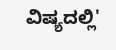ವಿಷ್ಯದಲ್ಲಿ'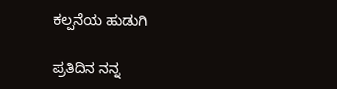ಕಲ್ಪನೆಯ ಹುಡುಗಿ

ಪ್ರತಿದಿನ ನನ್ನ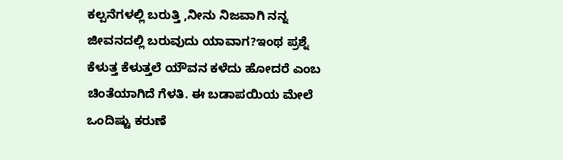ಕಲ್ಪನೆಗಳಲ್ಲಿ ಬರುತ್ತಿ ,ನೀನು ನಿಜವಾಗಿ ನನ್ನ ಜೀವನದಲ್ಲಿ ಬರುವುದು ಯಾವಾಗ?ಇಂಥ ಪ್ರಶ್ನೆ ಕೆಳುತ್ತ ಕೆಳುತ್ತಲೆ ಯೌವನ ಕಳೆದು ಹೋದರೆ ಎಂಬ ಚಿಂತೆಯಾಗಿದೆ ಗೆಳತಿ. ಈ ಬಡಾಪಯಿಯ ಮೇಲೆ ಒಂದಿಷ್ಟು ಕರುಣೆ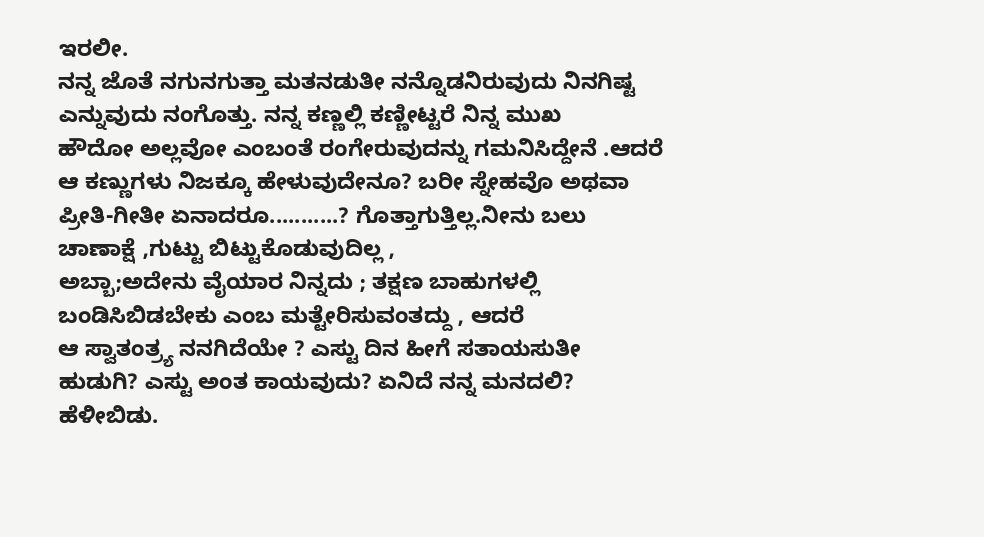ಇರಲೀ.
ನನ್ನ ಜೊತೆ ನಗುನಗುತ್ತಾ ಮತನಡುತೀ ನನ್ನೊಡನಿರುವುದು ನಿನಗಿಷ್ಟ ಎನ್ನುವುದು ನಂಗೊತ್ತು. ನನ್ನ ಕಣ್ಣಲ್ಲಿ ಕಣ್ಣೀಟ್ಟರೆ ನಿನ್ನ ಮುಖ
ಹೌದೋ ಅಲ್ಲವೋ ಎಂಬಂತೆ ರಂಗೇರುವುದನ್ನು ಗಮನಿಸಿದ್ದೇನೆ .ಆದರೆ ಆ ಕಣ್ಣುಗಳು ನಿಜಕ್ಕೂ ಹೇಳುವುದೇನೂ? ಬರೀ ಸ್ನೇಹವೊ ಅಥವಾ ಪ್ರೀತಿ-ಗೀತೀ ಏನಾದರೂ...........? ಗೊತ್ತಾಗುತ್ತಿಲ್ಲ.ನೀನು ಬಲು ಚಾಣಾಕ್ಷೆ ,ಗುಟ್ಟು ಬಿಟ್ಟುಕೊಡುವುದಿಲ್ಲ ,
ಅಬ್ಬಾ;ಅದೇನು ವೈಯಾರ ನಿನ್ನದು ; ತಕ್ಷಣ ಬಾಹುಗಳಲ್ಲಿ ಬಂಡಿಸಿಬಿಡಬೇಕು ಎಂಬ ಮತ್ಟೇರಿಸುವಂತದ್ದು , ಆದರೆ
ಆ ಸ್ವಾತಂತ್ರ್ಯ ನನಗಿದೆಯೇ ? ಎಸ್ಟು ದಿನ ಹೀಗೆ ಸತಾಯಸುತೀ ಹುಡುಗಿ? ಎಸ್ಟು ಅಂತ ಕಾಯವುದು? ಏನಿದೆ ನನ್ನ ಮನದಲಿ? ಹೆಳೀಬಿಡು.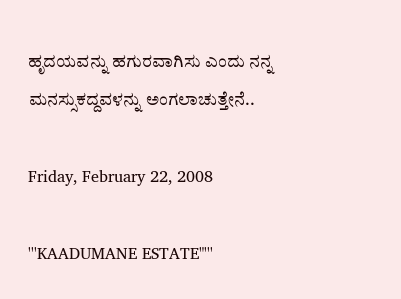ಹೃದಯವನ್ನು ಹಗುರವಾಗಿಸು ಎಂದು ನನ್ನ ಮನಸ್ಸುಕದ್ದವಳನ್ನು ಅಂಗಲಾಚುತ್ತೇನೆ..

Friday, February 22, 2008

'''KAADUMANE ESTATE"'''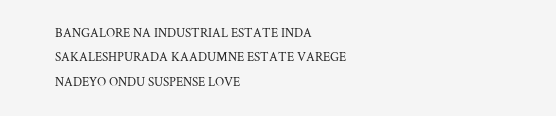BANGALORE NA INDUSTRIAL ESTATE INDA SAKALESHPURADA KAADUMNE ESTATE VAREGE NADEYO ONDU SUSPENSE LOVE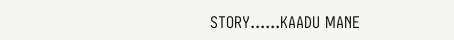STORY......KAADU MANE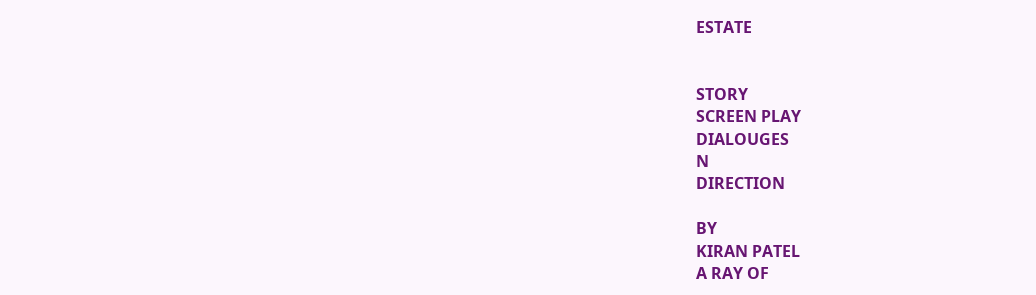ESTATE


STORY
SCREEN PLAY
DIALOUGES
N
DIRECTION

BY
KIRAN PATEL
A RAY OF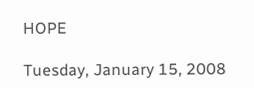HOPE

Tuesday, January 15, 2008